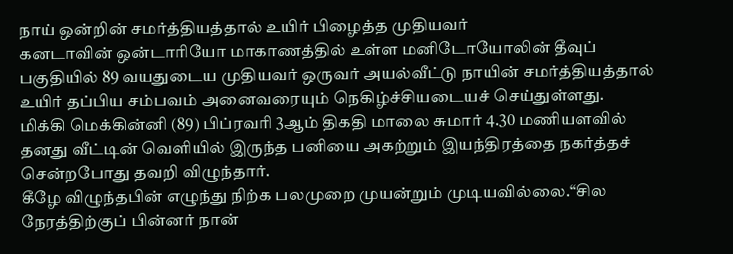நாய் ஒன்றின் சமர்த்தியத்தால் உயிர் பிழைத்த முதியவர்
கனடாவின் ஒன்டாரியோ மாகாணத்தில் உள்ள மனிடோயோலின் தீவுப் பகுதியில் 89 வயதுடைய முதியவர் ஒருவர் அயல்வீட்டு நாயின் சமர்த்தியத்தால் உயிர் தப்பிய சம்பவம் அனைவரையும் நெகிழ்ச்சியடையச் செய்துள்ளது.
மிக்கி மெக்கின்னி (89) பிப்ரவரி 3ஆம் திகதி மாலை சுமார் 4.30 மணியளவில் தனது வீட்டின் வெளியில் இருந்த பனியை அகற்றும் இயந்திரத்தை நகர்த்தச் சென்றபோது தவறி விழுந்தார்.
கீழே விழுந்தபின் எழுந்து நிற்க பலமுறை முயன்றும் முடியவில்லை.“சில நேரத்திற்குப் பின்னர் நான்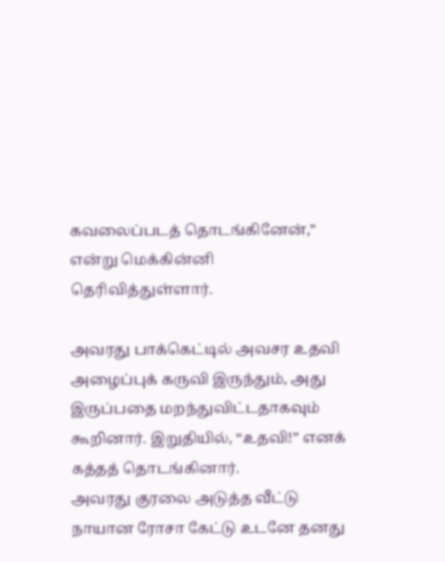கவலைப்படத் தொடங்கினேன்,” என்று மெக்கின்னி தெரிவித்துள்ளார்.

அவரது பாக்கெட்டில் அவசர உதவி அழைப்புக் கருவி இருந்தும், அது இருப்பதை மறந்துவிட்டதாகவும் கூறினார். இறுதியில், “உதவி!” எனக் கத்தத் தொடங்கினார்.
அவரது குரலை அடுத்த வீட்டு நாயான ரோசா கேட்டு உடனே தனது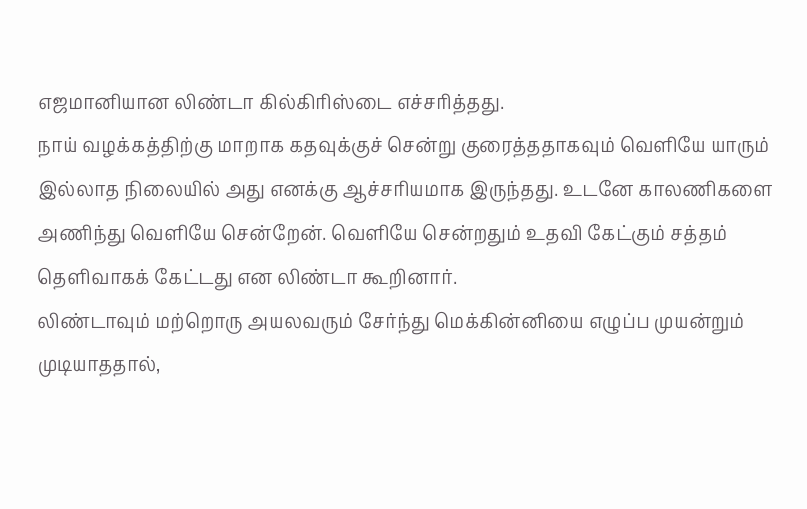எஜமானியான லிண்டா கில்கிரிஸ்டை எச்சரித்தது.
நாய் வழக்கத்திற்கு மாறாக கதவுக்குச் சென்று குரைத்ததாகவும் வெளியே யாரும் இல்லாத நிலையில் அது எனக்கு ஆச்சரியமாக இருந்தது. உடனே காலணிகளை அணிந்து வெளியே சென்றேன். வெளியே சென்றதும் உதவி கேட்கும் சத்தம் தெளிவாகக் கேட்டது என லிண்டா கூறினார்.
லிண்டாவும் மற்றொரு அயலவரும் சேர்ந்து மெக்கின்னியை எழுப்ப முயன்றும் முடியாததால்,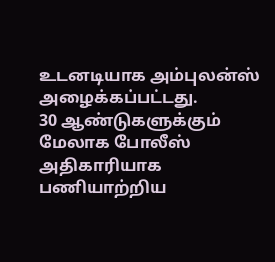உடனடியாக அம்புலன்ஸ் அழைக்கப்பட்டது.
30 ஆண்டுகளுக்கும் மேலாக போலீஸ் அதிகாரியாக பணியாற்றிய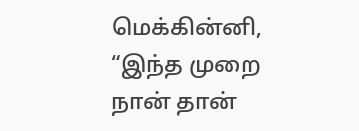மெக்கின்னி, “இந்த முறை நான் தான்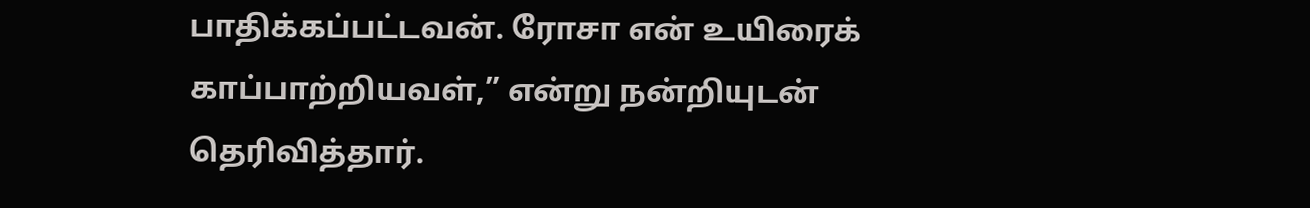பாதிக்கப்பட்டவன். ரோசா என் உயிரைக் காப்பாற்றியவள்,” என்று நன்றியுடன் தெரிவித்தார்.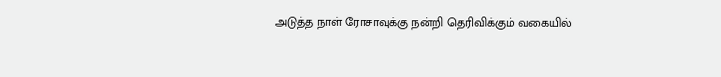அடுத்த நாள் ரோசாவுக்கு நன்றி தெரிவிக்கும் வகையில்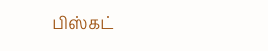பிஸ்கட்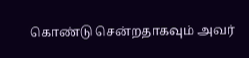கொண்டு சென்றதாகவும் அவர்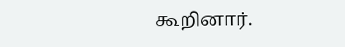கூறினார்.